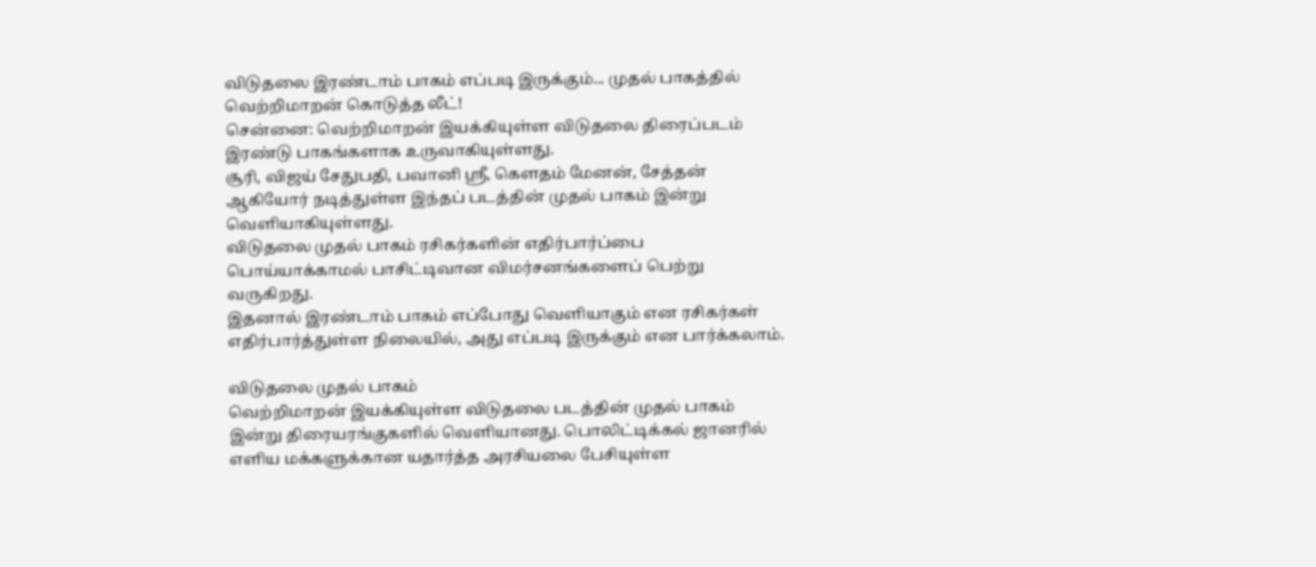விடுதலை இரண்டாம் பாகம் எப்படி இருக்கும்... முதல் பாகத்தில் வெற்றிமாறன் கொடுத்த லீட்!
சென்னை: வெற்றிமாறன் இயக்கியுள்ள விடுதலை திரைப்படம் இரண்டு பாகங்களாக உருவாகியுள்ளது.
சூரி, விஜய் சேதுபதி, பவானி ஸ்ரீ, கெளதம் மேனன், சேத்தன் ஆகியோர் நடித்துள்ள இந்தப் படத்தின் முதல் பாகம் இன்று வெளியாகியுள்ளது.
விடுதலை முதல் பாகம் ரசிகர்களின் எதிர்பார்ப்பை பொய்யாக்காமல் பாசிட்டிவான விமர்சனங்களைப் பெற்று வருகிறது.
இதனால் இரண்டாம் பாகம் எப்போது வெளியாகும் என ரசிகர்கள் எதிர்பார்த்துள்ள நிலையில், அது எப்படி இருக்கும் என பார்க்கலாம்.

விடுதலை முதல் பாகம்
வெற்றிமாறன் இயக்கியுள்ள விடுதலை படத்தின் முதல் பாகம் இன்று திரையரங்குகளில் வெளியானது. பொலிட்டிக்கல் ஜானரில் எளிய மக்களுக்கான யதார்த்த அரசியலை பேசியுள்ள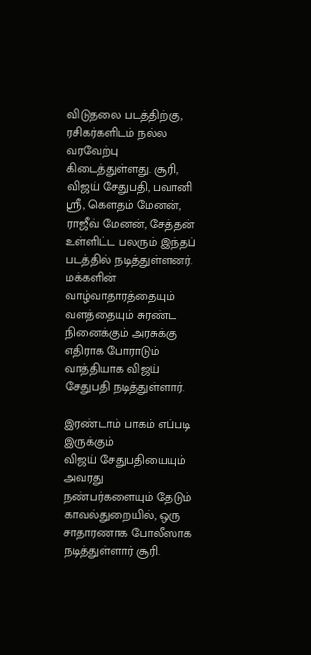விடுதலை படத்திற்கு, ரசிகர்களிடம் நல்ல வரவேற்பு கிடைத்துள்ளது. சூரி, விஜய் சேதுபதி, பவானி ஸ்ரீ, கெளதம் மேனன், ராஜீவ் மேனன், சேத்தன் உள்ளிட்ட பலரும் இந்தப் படத்தில் நடித்துள்ளனர். மக்களின் வாழ்வாதாரத்தையும் வளத்தையும் சுரண்ட நினைக்கும் அரசுக்கு எதிராக போராடும் வாத்தியாக விஜய் சேதுபதி நடித்துள்ளார்.

இரண்டாம் பாகம் எப்படி இருக்கும்
விஜய் சேதுபதியையும் அவரது நண்பர்களையும் தேடும் காவல்துறையில், ஒரு சாதாரணாக போலீஸாக நடித்துள்ளார் சூரி.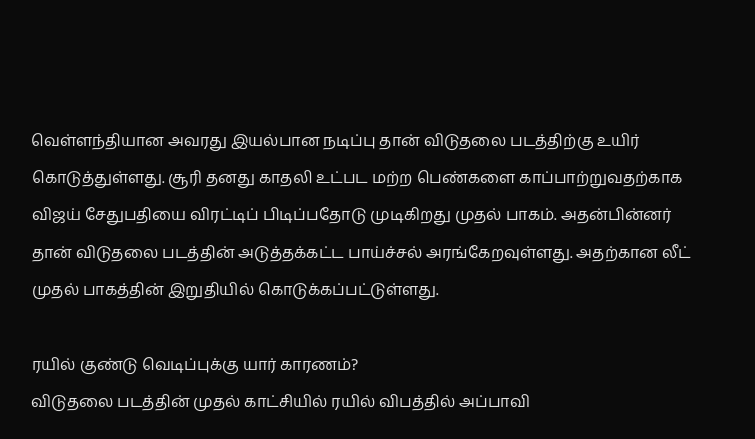வெள்ளந்தியான அவரது இயல்பான நடிப்பு தான் விடுதலை படத்திற்கு உயிர் கொடுத்துள்ளது. சூரி தனது காதலி உட்பட மற்ற பெண்களை காப்பாற்றுவதற்காக விஜய் சேதுபதியை விரட்டிப் பிடிப்பதோடு முடிகிறது முதல் பாகம். அதன்பின்னர் தான் விடுதலை படத்தின் அடுத்தக்கட்ட பாய்ச்சல் அரங்கேறவுள்ளது. அதற்கான லீட் முதல் பாகத்தின் இறுதியில் கொடுக்கப்பட்டுள்ளது.

ரயில் குண்டு வெடிப்புக்கு யார் காரணம்?
விடுதலை படத்தின் முதல் காட்சியில் ரயில் விபத்தில் அப்பாவி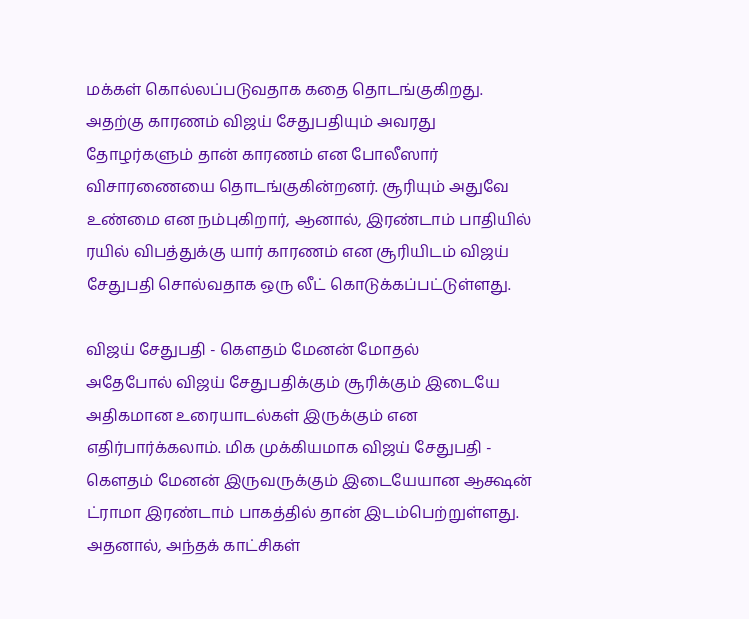மக்கள் கொல்லப்படுவதாக கதை தொடங்குகிறது. அதற்கு காரணம் விஜய் சேதுபதியும் அவரது தோழர்களும் தான் காரணம் என போலீஸார் விசாரணையை தொடங்குகின்றனர். சூரியும் அதுவே உண்மை என நம்புகிறார், ஆனால், இரண்டாம் பாதியில் ரயில் விபத்துக்கு யார் காரணம் என சூரியிடம் விஜய் சேதுபதி சொல்வதாக ஒரு லீட் கொடுக்கப்பட்டுள்ளது.

விஜய் சேதுபதி - கெளதம் மேனன் மோதல்
அதேபோல் விஜய் சேதுபதிக்கும் சூரிக்கும் இடையே அதிகமான உரையாடல்கள் இருக்கும் என எதிர்பார்க்கலாம். மிக முக்கியமாக விஜய் சேதுபதி - கெளதம் மேனன் இருவருக்கும் இடையேயான ஆக்ஷன் ட்ராமா இரண்டாம் பாகத்தில் தான் இடம்பெற்றுள்ளது. அதனால், அந்தக் காட்சிகள்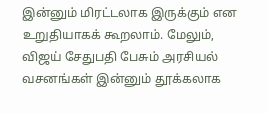இன்னும் மிரட்டலாக இருக்கும் என உறுதியாகக் கூறலாம். மேலும், விஜய் சேதுபதி பேசும் அரசியல் வசனங்கள் இன்னும் தூக்கலாக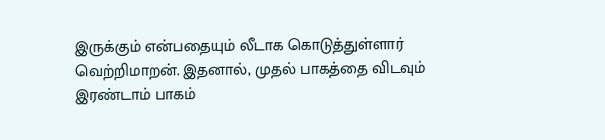இருக்கும் என்பதையும் லீடாக கொடுத்துள்ளார் வெற்றிமாறன். இதனால், முதல் பாகத்தை விடவும் இரண்டாம் பாகம்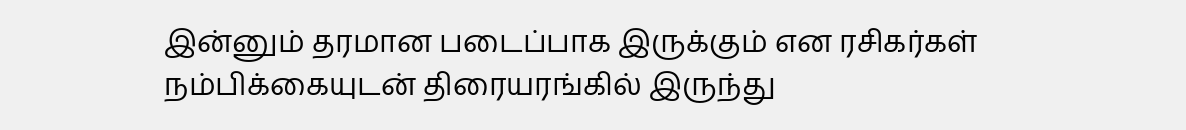இன்னும் தரமான படைப்பாக இருக்கும் என ரசிகர்கள் நம்பிக்கையுடன் திரையரங்கில் இருந்து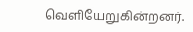வெளியேறுகின்றனர்.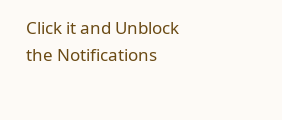Click it and Unblock the Notifications